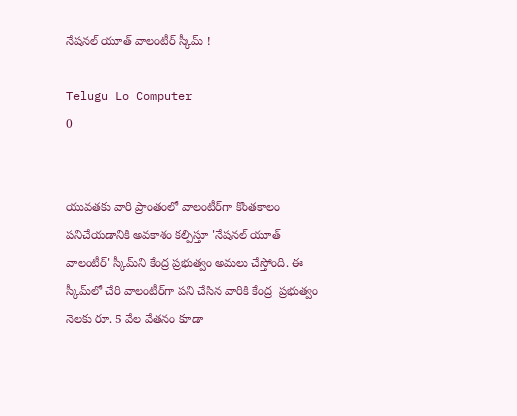నేషనల్ యూత్ వాలంటీర్ స్కీమ్ !

Telugu Lo Computer
0


యువతకు వారి ప్రాంతంలో వాలంటీర్‌గా కొంతకాలం పనిచేయడానికి అవకాశం కల్పిస్తూ 'నేషనల్ యూత్ వాలంటీర్' స్కీమ్‌ని కేంద్ర ప్రభుత్వం అమలు చేస్తోంది. ఈ స్కీమ్‌లో చేరి వాలంటీర్‌గా పని చేసిన వారికి కేంద్ర  ప్రభుత్వం నెలకు రూ. 5 వేల వేతనం కూడా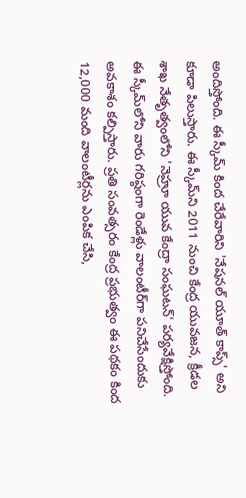అందిస్తోంది. ఈ స్కీమ్‌ కింద చేరేవారిని 'నేషనల్ యూత్ కాప్స్' అని కూడా పిలుస్తారు. ఈ స్కీమ్‌ని 2011 నుంచి కేంద్ర యువజన, క్రీడల శాఖ నేతృత్వంలోని 'నెహ్రూ యువ కేంద్రా సంఘటన్' పర్యవేక్షిస్తోంది. ఈ స్కీమ్‌లోని వారు గరిష్ఠంగా రెండేళ్లు వాలంటీర్‌గా పనిచేసేందుకు అవకాశం కల్పిస్తారు. ప్రతి సంవత్సరం కేంద్ర ప్రభుత్వం ఈ పథకం కింద 12,000 మంది వాలంటీర్లను ఎంపిక చేసి,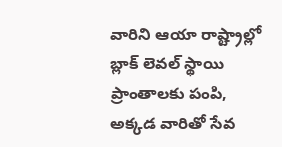వారిని ఆయా రాష్ట్రాల్లో బ్లాక్ లెవల్ స్థాయి ప్రాంతాలకు పంపి, అక్కడ వారితో సేవ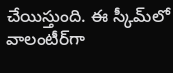చేయిస్తుంది. ఈ స్కీమ్‌లో వాలంటీర్‌గా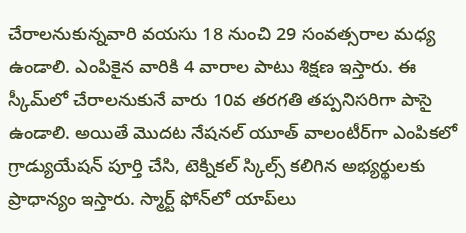చేరాలనుకున్నవారి వయసు 18 నుంచి 29 సంవత్సరాల మధ్య ఉండాలి. ఎంపికైన వారికి 4 వారాల పాటు శిక్షణ ఇస్తారు. ఈ స్కీమ్‌లో చేరాలనుకునే వారు 10వ తరగతి తప్పనిసరిగా పాసై ఉండాలి. అయితే మొదట నేషనల్ యూత్ వాలంటీర్‌గా ఎంపికలో గ్రాడ్యుయేషన్ పూర్తి చేసి, టెక్నికల్‌ స్కిల్స్‌ కలిగిన అభ్యర్థులకు ప్రాధాన్యం ఇస్తారు. స్మార్ట్‌ ఫోన్‌లో యాప్‌లు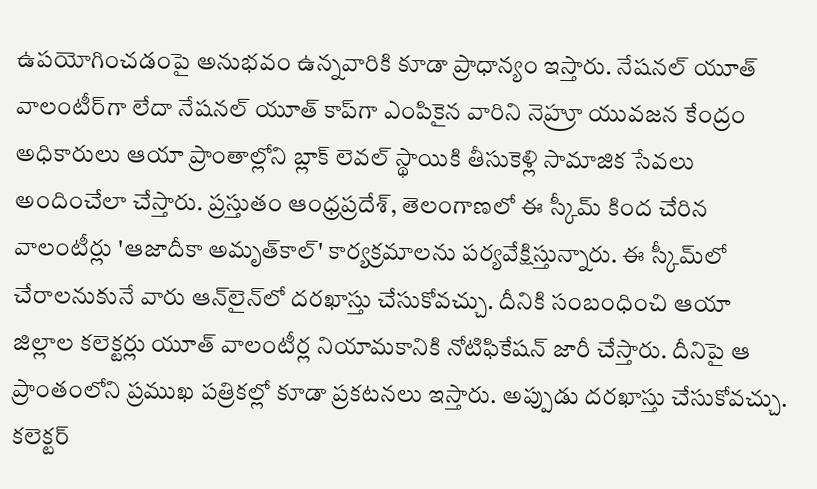ఉపయోగించడంపై అనుభవం ఉన్నవారికి కూడా ప్రాధాన్యం ఇస్తారు. నేషనల్ యూత్ వాలంటీర్‌గా లేదా నేషనల్ యూత్ కాప్‌గా ఎంపికైన వారిని నెహ్రూ యువజన కేంద్రం అధికారులు ఆయా ప్రాంతాల్లోని బ్లాక్ లెవల్ స్థాయికి తీసుకెళ్లి సామాజిక సేవలు అందించేలా చేస్తారు. ప్రస్తుతం ఆంధ్రప్రదేశ్, తెలంగాణలో ఈ స్కీమ్‌ కింద చేరిన వాలంటీర్లు 'ఆజాదీకా అమృత్‌కాల్' కార్యక్రమాలను పర్యవేక్షిస్తున్నారు. ఈ స్కీమ్‌లో చేరాలనుకునే వారు ఆన్‌లైన్‌లో దరఖాస్తు చేసుకోవచ్చు. దీనికి సంబంధించి ఆయా జిల్లాల కలెక్టర్లు యూత్ వాలంటీర్ల నియామకానికి నోటిఫికేషన్ జారీ చేస్తారు. దీనిపై ఆ ప్రాంతంలోని ప్రముఖ పత్రికల్లో కూడా ప్రకటనలు ఇస్తారు. అప్పుడు దరఖాస్తు చేసుకోవచ్చు. కలెక్టర్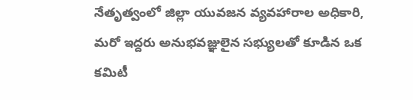నేతృత్వంలో జిల్లా యువజన వ్యవహారాల అధికారి, మరో ఇద్దరు అనుభవజ్ఞులైన సభ్యులతో కూడిన ఒక కమిటీ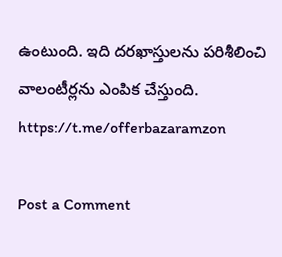ఉంటుంది. ఇది దరఖాస్తులను పరిశీలించి వాలంటీర్లను ఎంపిక చేస్తుంది.  https://t.me/offerbazaramzon

Post a Comment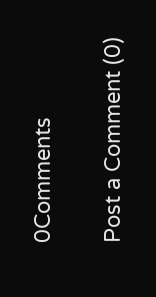0Comments

Post a Comment (0)